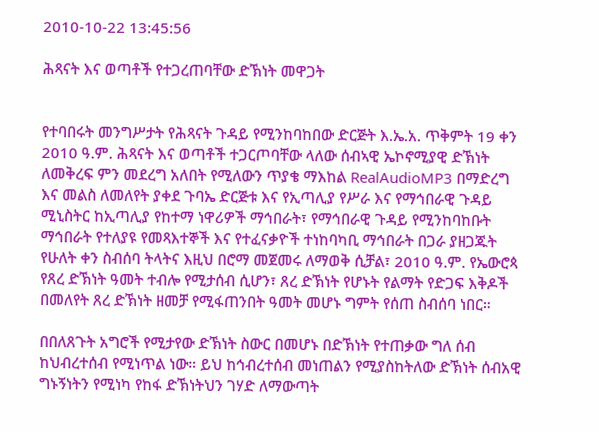2010-10-22 13:45:56

ሕጻናት እና ወጣቶች የተጋረጠባቸው ድኽነት መዋጋት


የተባበሩት መንግሥታት የሕጻናት ጉዳይ የሚንከባከበው ድርጅት እ.ኤ.አ. ጥቅምት 19 ቀን 2010 ዓ.ም. ሕጻናት እና ወጣቶች ተጋርጦባቸው ላለው ሰብኣዊ ኤኮኖሚያዊ ድኽነት ለመቅረፍ ምን መደረግ አለበት የሚለውን ጥያቄ ማእከል RealAudioMP3 በማድረግ እና መልስ ለመለየት ያቀደ ጉባኤ ድርጅቱ እና የኢጣሊያ የሥራ እና የማኅበራዊ ጉዳይ ሚኒስትር ከኢጣሊያ የከተማ ነዋሪዎች ማኅበራት፣ የማኅበራዊ ጉዳይ የሚንከባከቡት ማኅበራት የተለያዩ የመጻእተኞች እና የተፈናቃዮች ተነከባካቢ ማኅበራት በጋራ ያዘጋጁት የሁለት ቀን ስብሰባ ትላትና እዚህ በሮማ መጀመሩ ለማወቅ ሲቻል፣ 2010 ዓ.ም. የኤውሮጳ የጸረ ድኽነት ዓመት ተብሎ የሚታሰብ ሲሆን፣ ጸረ ድኽነት የሆኑት የልማት የድጋፍ እቅዶች በመለየት ጸረ ድኽነት ዘመቻ የሚፋጠንበት ዓመት መሆኑ ግምት የሰጠ ስብሰባ ነበር።

በበለጸጉት አግሮች የሚታየው ድኽነት ስውር በመሆኑ በድኽነት የተጠቃው ግለ ሰብ ከህብረተሰብ የሚነጥል ነው። ይህ ከኅብረተሰብ መነጠልን የሚያስከትለው ድኽነት ሰብአዊ ግኑኝነትን የሚነካ የከፋ ድኽነትህን ገሃድ ለማውጣት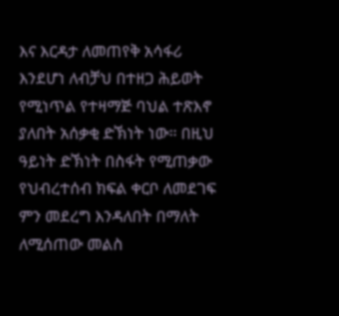እና እርዳታ ለመጠየቅ አሳፋሪ እንደሆነ ለብቻህ በተዘጋ ሕይወት የሚነጥል የተዛማጅ ባህል ተጽእኖ ያለበት አሰቃቂ ድኽነት ነው። በዚህ ዓይነት ድኽነት በስፋት የሚጠቃው የህብረተሰብ ክፍል ቀርቦ ለመደገፍ ምን መደረግ እንዳለበት በማለት ለሚሰጠው መልስ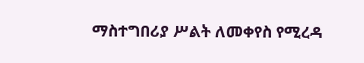ማስተግበሪያ ሥልት ለመቀየስ የሚረዳ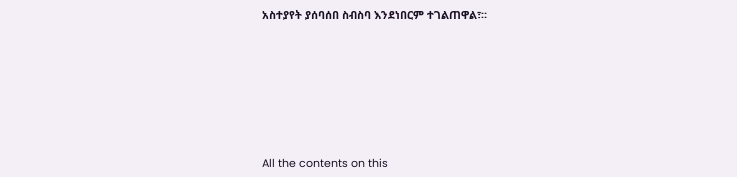አስተያየት ያሰባሰበ ስብስባ እንደነበርም ተገልጠዋል፣።








All the contents on this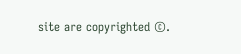site are copyrighted ©.